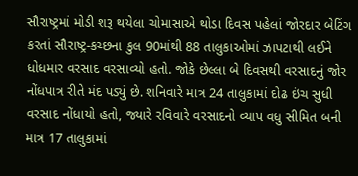સૌરાષ્ટ્રમાં મોડી શરૂ થયેલા ચોમાસાએ થોડા દિવસ પહેલાં જોરદાર બેટિંગ કરતાં સૌરાષ્ટ્ર-કચ્છના કુલ 90માંથી 88 તાલુકાઓમાં ઝાપટાથી લઈને ધોધમાર વરસાદ વરસાવ્યો હતો. જોકે છેલ્લા બે દિવસથી વરસાદનું જોર નોંધપાત્ર રીતે મંદ પડ્યું છે. શનિવારે માત્ર 24 તાલુકામાં દોઢ ઇંચ સુધી વરસાદ નોંધાયો હતો, જ્યારે રવિવારે વરસાદનો વ્યાપ વધુ સીમિત બની માત્ર 17 તાલુકામાં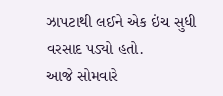ઝાપટાથી લઈને એક ઇંચ સુધી વરસાદ પડ્યો હતો.
આજે સોમવારે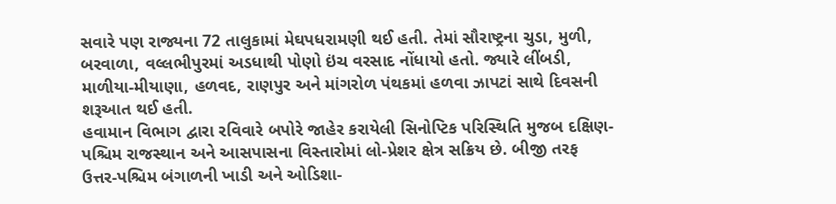સવારે પણ રાજ્યના 72 તાલુકામાં મેઘપધરામણી થઈ હતી. તેમાં સૌરાષ્ટ્રના ચુડા, મુળી, બરવાળા, વલ્લભીપુરમાં અડધાથી પોણો ઇંચ વરસાદ નોંધાયો હતો. જ્યારે લીંબડી, માળીયા-મીયાણા, હળવદ, રાણપુર અને માંગરોળ પંથકમાં હળવા ઝાપટાં સાથે દિવસની શરૂઆત થઈ હતી.
હવામાન વિભાગ દ્વારા રવિવારે બપોરે જાહેર કરાયેલી સિનોપ્ટિક પરિસ્થિતિ મુજબ દક્ષિણ-પશ્ચિમ રાજસ્થાન અને આસપાસના વિસ્તારોમાં લો-પ્રેશર ક્ષેત્ર સક્રિય છે. બીજી તરફ ઉત્તર-પશ્ચિમ બંગાળની ખાડી અને ઓડિશા-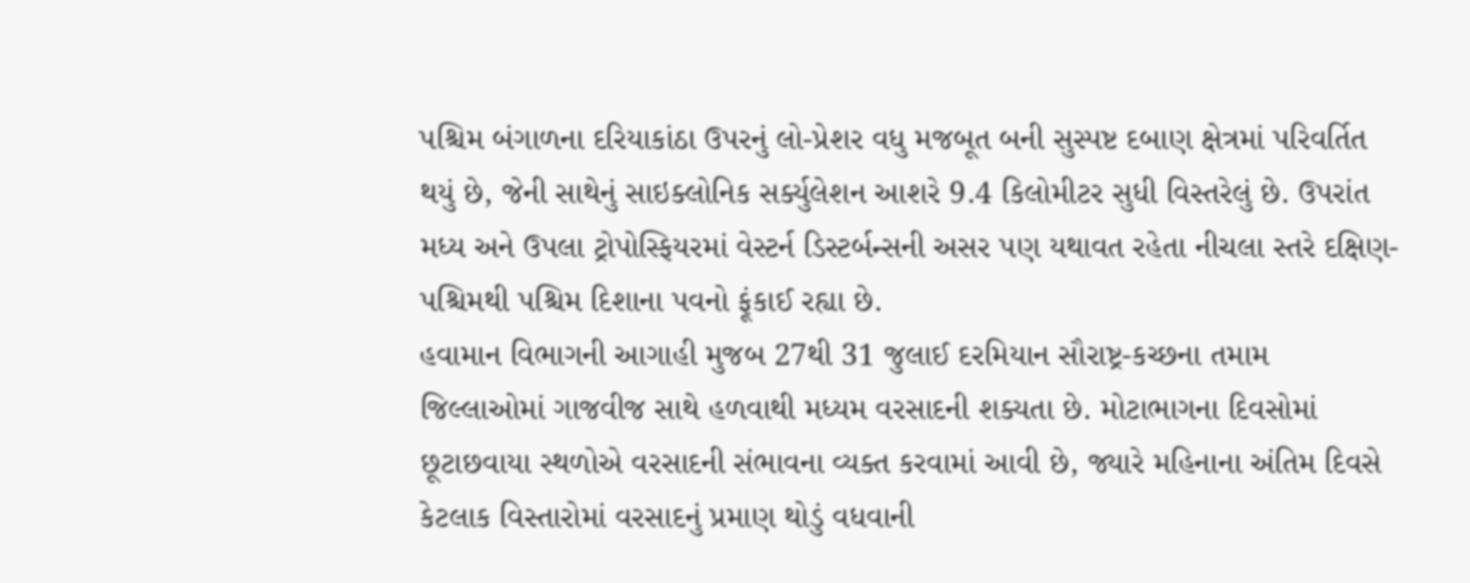પશ્ચિમ બંગાળના દરિયાકાંઠા ઉપરનું લો-પ્રેશર વધુ મજબૂત બની સુસ્પષ્ટ દબાણ ક્ષેત્રમાં પરિવર્તિત થયું છે, જેની સાથેનું સાઇક્લોનિક સર્ક્યુલેશન આશરે 9.4 કિલોમીટર સુધી વિસ્તરેલું છે. ઉપરાંત મધ્ય અને ઉપલા ટ્રોપોસ્ફિયરમાં વેસ્ટર્ન ડિસ્ટર્બન્સની અસર પણ યથાવત રહેતા નીચલા સ્તરે દક્ષિણ-પશ્ચિમથી પશ્ચિમ દિશાના પવનો ફૂંકાઈ રહ્યા છે.
હવામાન વિભાગની આગાહી મુજબ 27થી 31 જુલાઈ દરમિયાન સૌરાષ્ટ્ર-કચ્છના તમામ જિલ્લાઓમાં ગાજવીજ સાથે હળવાથી મધ્યમ વરસાદની શક્યતા છે. મોટાભાગના દિવસોમાં છૂટાછવાયા સ્થળોએ વરસાદની સંભાવના વ્યક્ત કરવામાં આવી છે, જ્યારે મહિનાના અંતિમ દિવસે કેટલાક વિસ્તારોમાં વરસાદનું પ્રમાણ થોડું વધવાની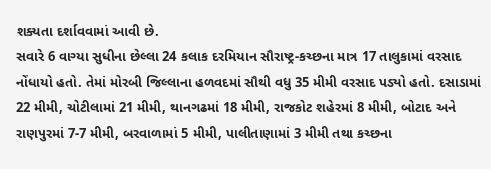શક્યતા દર્શાવવામાં આવી છે.
સવારે 6 વાગ્યા સુધીના છેલ્લા 24 કલાક દરમિયાન સૌરાષ્ટ્ર-કચ્છના માત્ર 17 તાલુકામાં વરસાદ નોંધાયો હતો. તેમાં મોરબી જિલ્લાના હળવદમાં સૌથી વધુ 35 મીમી વરસાદ પડ્યો હતો. દસાડામાં 22 મીમી, ચોટીલામાં 21 મીમી, થાનગઢમાં 18 મીમી, રાજકોટ શહેરમાં 8 મીમી, બોટાદ અને રાણપુરમાં 7-7 મીમી, બરવાળામાં 5 મીમી, પાલીતાણામાં 3 મીમી તથા કચ્છના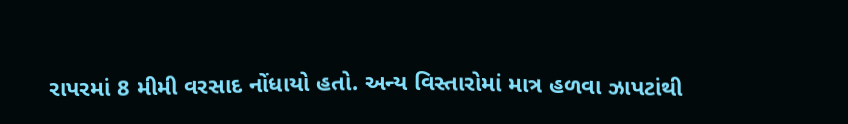રાપરમાં 8 મીમી વરસાદ નોંધાયો હતો. અન્ય વિસ્તારોમાં માત્ર હળવા ઝાપટાંથી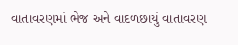વાતાવરણમાં ભેજ અને વાદળછાયું વાતાવરણ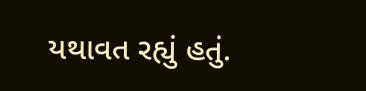યથાવત રહ્યું હતું.